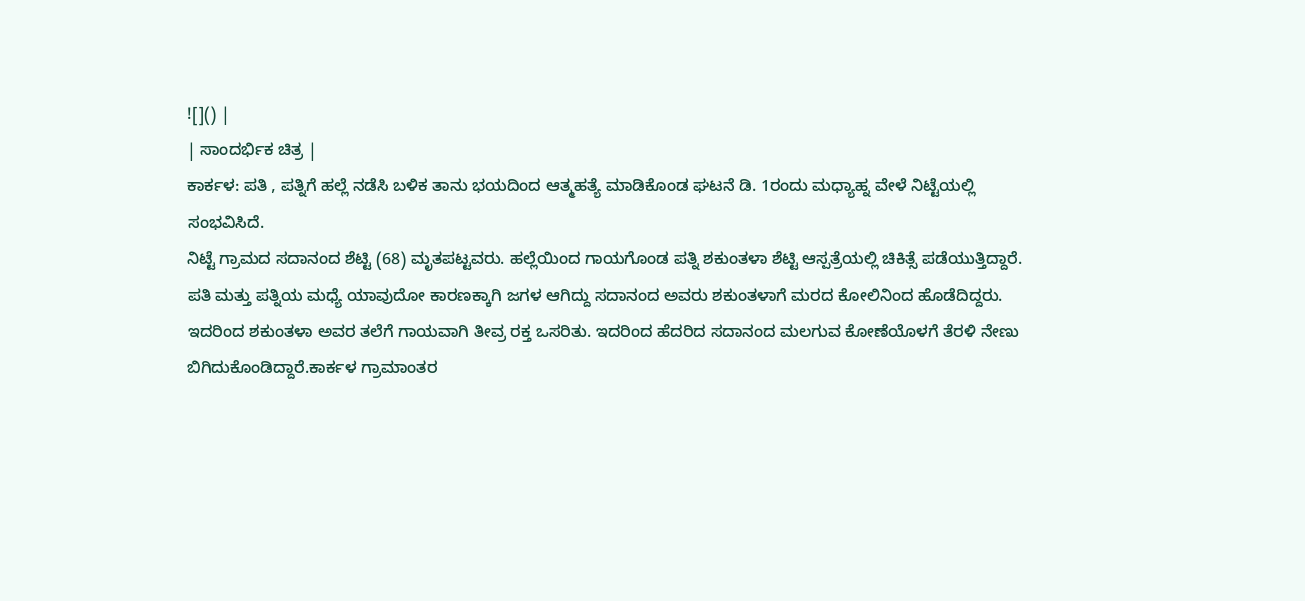![]() |
| ಸಾಂದರ್ಭಿಕ ಚಿತ್ರ |
ಕಾರ್ಕಳ: ಪತಿ , ಪತ್ನಿಗೆ ಹಲ್ಲೆ ನಡೆಸಿ ಬಳಿಕ ತಾನು ಭಯದಿಂದ ಆತ್ಮಹತ್ಯೆ ಮಾಡಿಕೊಂಡ ಘಟನೆ ಡಿ. 1ರಂದು ಮಧ್ಯಾಹ್ನ ವೇಳೆ ನಿಟ್ಟೆಯಲ್ಲಿ ಸಂಭವಿಸಿದೆ.
ನಿಟ್ಟೆ ಗ್ರಾಮದ ಸದಾನಂದ ಶೆಟ್ಟಿ (68) ಮೃತಪಟ್ಟವರು. ಹಲ್ಲೆಯಿಂದ ಗಾಯಗೊಂಡ ಪತ್ನಿ ಶಕುಂತಳಾ ಶೆಟ್ಟಿ ಆಸ್ಪತ್ರೆಯಲ್ಲಿ ಚಿಕಿತ್ಸೆ ಪಡೆಯುತ್ತಿದ್ದಾರೆ.
ಪತಿ ಮತ್ತು ಪತ್ನಿಯ ಮಧ್ಯೆ ಯಾವುದೋ ಕಾರಣಕ್ಕಾಗಿ ಜಗಳ ಆಗಿದ್ದು ಸದಾನಂದ ಅವರು ಶಕುಂತಳಾಗೆ ಮರದ ಕೋಲಿನಿಂದ ಹೊಡೆದಿದ್ದರು. ಇದರಿಂದ ಶಕುಂತಳಾ ಅವರ ತಲೆಗೆ ಗಾಯವಾಗಿ ತೀವ್ರ ರಕ್ತ ಒಸರಿತು. ಇದರಿಂದ ಹೆದರಿದ ಸದಾನಂದ ಮಲಗುವ ಕೋಣೆಯೊಳಗೆ ತೆರಳಿ ನೇಣು ಬಿಗಿದುಕೊಂಡಿದ್ದಾರೆ.ಕಾರ್ಕಳ ಗ್ರಾಮಾಂತರ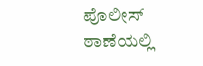ಪೊಲೀಸ್ ಠಾಣೆಯಲ್ಲಿ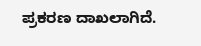ಪ್ರಕರಣ ದಾಖಲಾಗಿದೆ.